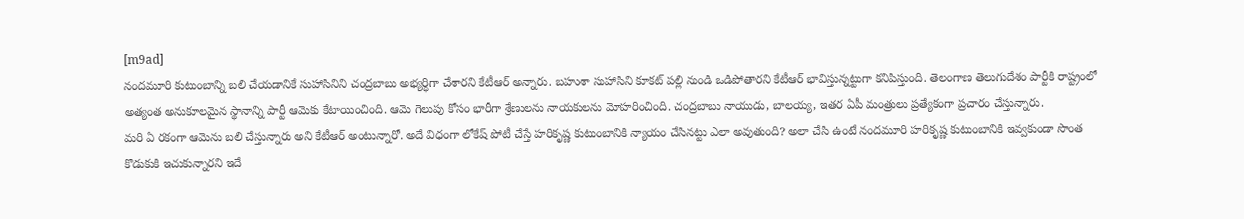[m9ad]
నందమూరి కుటుంబాన్ని బలి చేయడానికే సుహాసినిని చంద్రబాబు అభ్యర్ధిగా చేశారని కేటీఆర్ అన్నారు. బహుశా సుహాసిని కూకట్ పల్లి నుండి ఒడిపోతారని కేటీఆర్ భావిస్తున్నట్టుగా కనిపిస్తుంది. తెలంగాణ తెలుగుదేశం పార్టీకి రాష్ట్రంలో అత్యంత అనుకూలమైన స్థానాన్ని పార్టీ ఆమెకు కేటాయించింది. ఆమె గెలుపు కోసం భారీగా శ్రేణులను నాయకులను మోహరించింది. చంద్రబాబు నాయుడు, బాలయ్య, ఇతర ఏపీ మంత్రులు ప్రత్యేకంగా ప్రచారం చేస్తున్నారు.
మరి ఏ రకంగా ఆమెను బలి చేస్తున్నారు అని కేటీఆర్ అంటున్నారో. అదే విధంగా లోకేష్ పోటీ చేస్తే హరికృష్ణ కుటుంబానికి న్యాయం చేసినట్టు ఎలా అవుతుంది? అలా చేసి ఉంటే నందమూరి హరికృష్ణ కుటుంబానికి ఇవ్వకుండా సొంత కొడుకుకి ఇచుకున్నారని ఇదే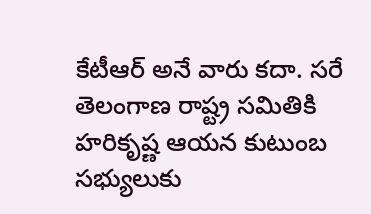కేటీఆర్ అనే వారు కదా. సరే తెలంగాణ రాష్ట్ర సమితికి హరికృష్ణ ఆయన కుటుంబ సభ్యులుకు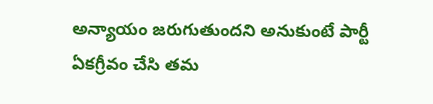అన్యాయం జరుగుతుందని అనుకుంటే పార్టీ ఏకగ్రీవం చేసి తమ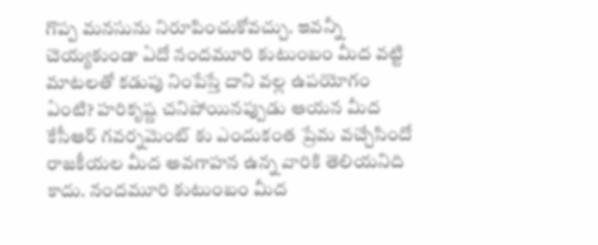గొప్ప మనసును నిరూపించుకోవచ్చు. ఇవన్నీ చెయ్యకుండా ఏదో నందమూరి కుటుంబం మీద వట్టి మాటలతో కడుపు నింపేస్తే దాని వల్ల ఉపయోగం ఏంటి? హరికృష్ణ చనిపోయినప్పుడు ఆయన మీద కేసీఆర్ గవర్నమెంట్ కు ఎందుకంత ప్రేమ వచ్చేసిందో రాజకీయల మీద అవగాహన ఉన్న వారికి తెలియనిది కాదు. నందమూరి కుటుంబం మీద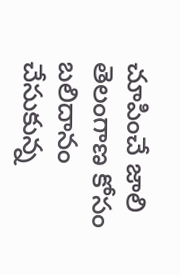చూపించే జాలి తెలంగాణ కోసం బలిదానం చేసుకున్న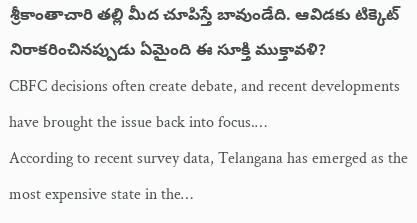శ్రీకాంతాచారి తల్లి మీద చూపిస్తే బావుండేది. ఆవిడకు టిక్కెట్ నిరాకరించినప్పుడు ఏమైంది ఈ సూక్తి ముక్తావళి?
CBFC decisions often create debate, and recent developments have brought the issue back into focus.…
According to recent survey data, Telangana has emerged as the most expensive state in the…